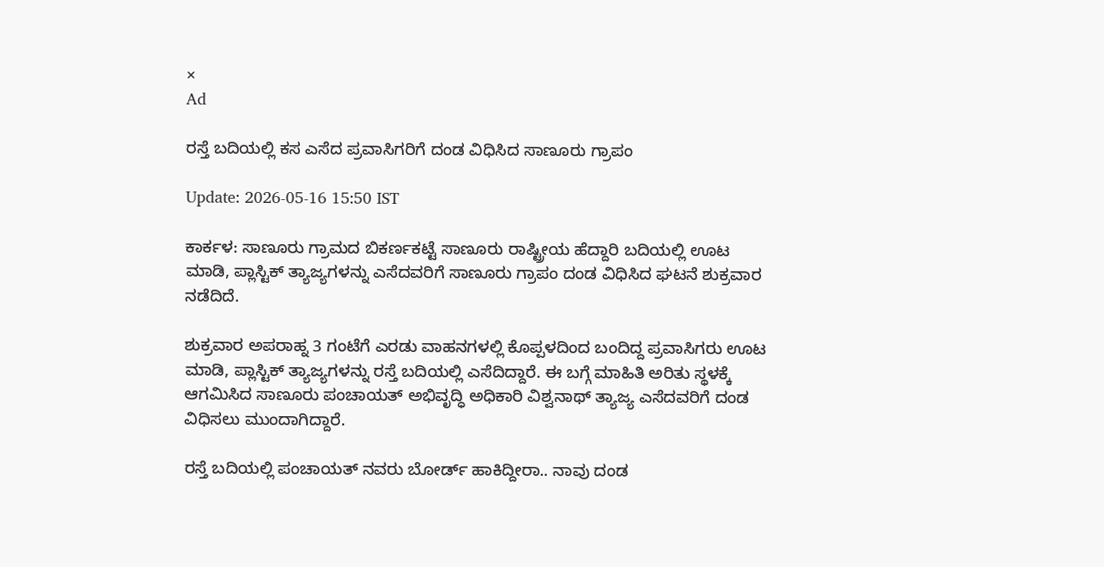×
Ad

ರಸ್ತೆ ಬದಿಯಲ್ಲಿ ಕಸ ಎಸೆದ ಪ್ರವಾಸಿಗರಿಗೆ ದಂಡ ವಿಧಿಸಿದ ಸಾಣೂರು ಗ್ರಾಪಂ

Update: 2026-05-16 15:50 IST

ಕಾರ್ಕಳ: ಸಾಣೂರು ಗ್ರಾಮದ ಬಿಕರ್ಣಕಟ್ಟೆ ಸಾಣೂರು ರಾಷ್ಟ್ರೀಯ ಹೆದ್ದಾರಿ ಬದಿಯಲ್ಲಿ ಊಟ ಮಾಡಿ, ಪ್ಲಾಸ್ಟಿಕ್ ತ್ಯಾಜ್ಯಗಳನ್ನು ಎಸೆದವರಿಗೆ ಸಾಣೂರು ಗ್ರಾಪಂ ದಂಡ ವಿಧಿಸಿದ ಘಟನೆ ಶುಕ್ರವಾರ ನಡೆದಿದೆ.

ಶುಕ್ರವಾರ ಅಪರಾಹ್ನ 3 ಗಂಟೆಗೆ ಎರಡು ವಾಹನಗಳಲ್ಲಿ ಕೊಪ್ಪಳದಿಂದ ಬಂದಿದ್ದ ಪ್ರವಾಸಿಗರು ಊಟ ಮಾಡಿ, ಪ್ಲಾಸ್ಟಿಕ್ ತ್ಯಾಜ್ಯಗಳನ್ನು ರಸ್ತೆ ಬದಿಯಲ್ಲಿ ಎಸೆದಿದ್ದಾರೆ. ಈ ಬಗ್ಗೆ ಮಾಹಿತಿ ಅರಿತು ಸ್ಥಳಕ್ಕೆ ಆಗಮಿಸಿದ ಸಾಣೂರು ಪಂಚಾಯತ್ ಅಭಿವೃದ್ಧಿ ಅಧಿಕಾರಿ ವಿಶ್ವನಾಥ್ ತ್ಯಾಜ್ಯ ಎಸೆದವರಿಗೆ ದಂಡ ವಿಧಿಸಲು ಮುಂದಾಗಿದ್ದಾರೆ.

ರಸ್ತೆ ಬದಿಯಲ್ಲಿ ಪಂಚಾಯತ್ ನವರು ಬೋರ್ಡ್ ಹಾಕಿದ್ದೀರಾ.. ನಾವು ದಂಡ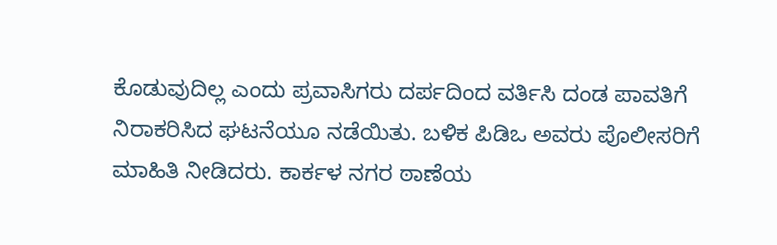ಕೊಡುವುದಿಲ್ಲ ಎಂದು ಪ್ರವಾಸಿಗರು ದರ್ಪದಿಂದ ವರ್ತಿಸಿ ದಂಡ ಪಾವತಿಗೆ ನಿರಾಕರಿಸಿದ ಘಟನೆಯೂ ನಡೆಯಿತು. ಬಳಿಕ ಪಿಡಿಒ ಅವರು ಪೊಲೀಸರಿಗೆ ಮಾಹಿತಿ ನೀಡಿದರು. ಕಾರ್ಕಳ ನಗರ ಠಾಣೆಯ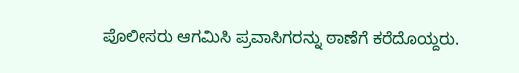ಪೊಲೀಸರು ಆಗಮಿಸಿ ಪ್ರವಾಸಿಗರನ್ನು ಠಾಣೆಗೆ ಕರೆದೊಯ್ದರು.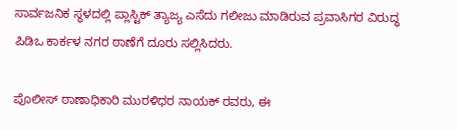ಸಾರ್ವಜನಿಕ ಸ್ಥಳದಲ್ಲಿ ಪ್ಲಾಸ್ಟಿಕ್ ತ್ಯಾಜ್ಯ ಎಸೆದು ಗಲೀಜು ಮಾಡಿರುವ ಪ್ರವಾಸಿಗರ ವಿರುದ್ಧ ಪಿಡಿಒ ಕಾರ್ಕಳ ನಗರ ಠಾಣೆಗೆ ದೂರು ಸಲ್ಲಿಸಿದರು.

ಪೊಲೀಸ್ ಠಾಣಾಧಿಕಾರಿ ಮುರಳಿಧರ ನಾಯಕ್ ರವರು, ಈ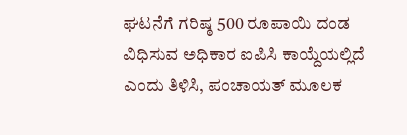ಘಟನೆಗೆ ಗರಿಷ್ಠ 500 ರೂಪಾಯಿ ದಂಡ ವಿಧಿಸುವ ಅಧಿಕಾರ ಐಪಿಸಿ ಕಾಯ್ದೆಯಲ್ಲಿದೆ ಎಂದು ತಿಳಿಸಿ, ಪಂಚಾಯತ್ ಮೂಲಕ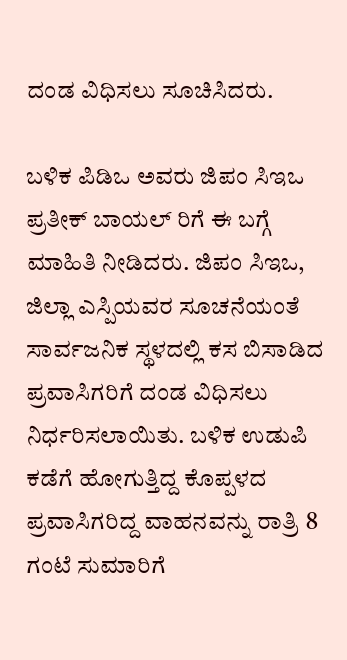ದಂಡ ವಿಧಿಸಲು ಸೂಚಿಸಿದರು.

ಬಳಿಕ ಪಿಡಿಒ ಅವರು ಜಿಪಂ ಸಿಇಒ ಪ್ರತೀಕ್ ಬಾಯಲ್ ರಿಗೆ ಈ ಬಗ್ಗೆ ಮಾಹಿತಿ ನೀಡಿದರು. ಜಿಪಂ ಸಿಇಒ, ಜಿಲ್ಲಾ ಎಸ್ಪಿಯವರ ಸೂಚನೆಯಂತೆ ಸಾರ್ವಜನಿಕ ಸ್ಥಳದಲ್ಲಿ ಕಸ ಬಿಸಾಡಿದ ಪ್ರವಾಸಿಗರಿಗೆ ದಂಡ ವಿಧಿಸಲು ನಿರ್ಧರಿಸಲಾಯಿತು. ಬಳಿಕ ಉಡುಪಿ ಕಡೆಗೆ ಹೋಗುತ್ತಿದ್ದ ಕೊಪ್ಪಳದ ಪ್ರವಾಸಿಗರಿದ್ದ ವಾಹನವನ್ನು ರಾತ್ರಿ 8 ಗಂಟೆ ಸುಮಾರಿಗೆ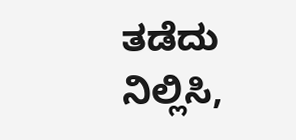ತಡೆದು ನಿಲ್ಲಿಸಿ,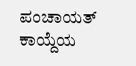ಪಂಚಾಯತ್ ಕಾಯ್ದೆಯ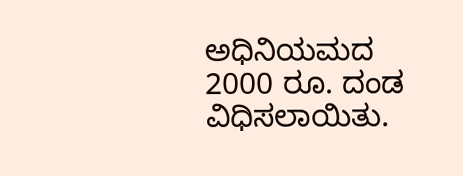ಅಧಿನಿಯಮದ 2000 ರೂ. ದಂಡ ವಿಧಿಸಲಾಯಿತು.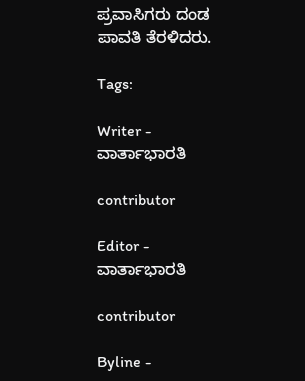ಪ್ರವಾಸಿಗರು ದಂಡ ಪಾವತಿ ತೆರಳಿದರು.

Tags:

Writer - ವಾರ್ತಾಭಾರತಿ

contributor

Editor - ವಾರ್ತಾಭಾರತಿ

contributor

Byline -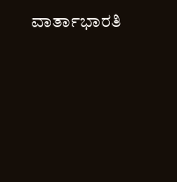ವಾರ್ತಾಭಾರತಿ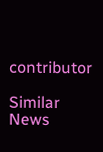contributor

Similar News